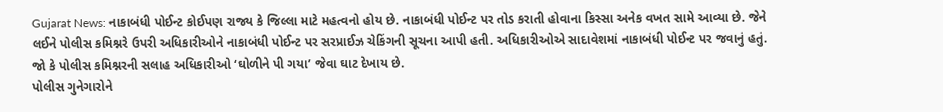Gujarat News: નાકાબંધી પોઈન્ટ કોઈપણ રાજ્ય કે જિલ્લા માટે મહત્વનો હોય છે. નાકાબંધી પોઈન્ટ પર તોડ કરાતી હોવાના કિસ્સા અનેક વખત સામે આવ્યા છે. જેને લઈને પોલીસ કમિશ્નરે ઉપરી અધિકારીઓને નાકાબંધી પોઈન્ટ પર સરપ્રાઈઝ ચેકિંગની સૂચના આપી હતી. અધિકારીઓએ સાદાવેશમાં નાકાબંધી પોઈન્ટ પર જવાનું હતું. જો કે પોલીસ કમિશ્નરની સલાહ અધિકારીઓ ‘ઘોળીને પી ગયા’ જેવા ઘાટ દેખાય છે.
પોલીસ ગુનેગારોને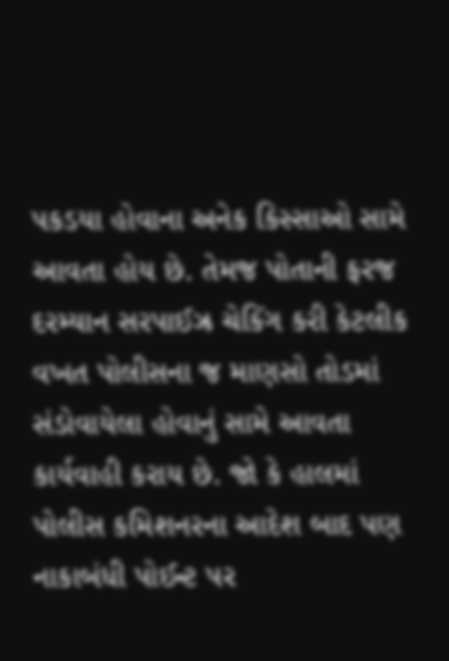પકડયા હોવાના અનેક કિસ્સાઓ સામે આવતા હોય છે. તેમજ પોતાની ફરજ દરમ્યાન સરપાઈઝ્ર ચેકિંગ કરી કેટલીક વખત પોલીસના જ માણસો તોડમાં સંડોવાયેલા હોવાનું સામે આવતા કાર્યવાહી કરાય છે. જો કે હાલમાં પોલીસ કમિશનરના આદેશ બાદ પણ નાકાબંધી પોઈન્ટ પર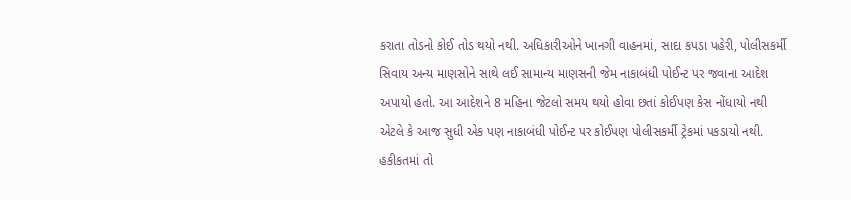કરાતા તોડનો કોઈ તોડ થયો નથી. અધિકારીઓને ખાનગી વાહનમાં, સાદા કપડા પહેરી, પોલીસકર્મી સિવાય અન્ય માણસોને સાથે લઈ સામાન્ય માણસની જેમ નાકાબંધી પોઈન્ટ પર જવાના આદેશ અપાયો હતો. આ આદેશને 8 મહિના જેટલો સમય થયો હોવા છતાં કોઈપણ કેસ નોંધાયો નથી એટલે કે આજ સુધી એક પણ નાકાબંધી પોઈન્ટ પર કોઈપણ પોલીસકર્મી ટ્રેકમાં પકડાયો નથી. હકીકતમાં તો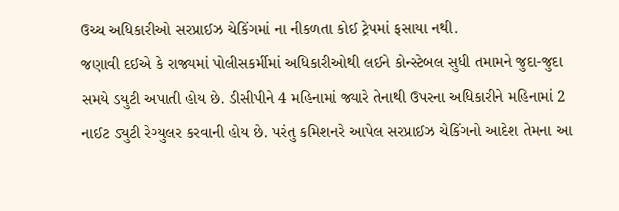ઉચ્ચ અધિકારીઓ સરપ્રાઈઝ ચેકિંગમાં ના નીકળતા કોઈ ટ્રેપમાં ફસાયા નથી.
જણાવી દઈએ કે રાજ્યમાં પોલીસકર્મીમાં અધિકારીઓથી લઈને કોન્સ્ટેબલ સુધી તમામને જુદા-જુદા સમયે ડયુટી અપાતી હોય છે. ડીસીપીને 4 મહિનામાં જ્યારે તેનાથી ઉપરના અધિકારીને મહિનામાં 2 નાઈટ ડ્યુટી રેગ્યુલર કરવાની હોય છે. પરંતુ કમિશનરે આપેલ સરપ્રાઈઝ ચેકિંગનો આદેશ તેમના આ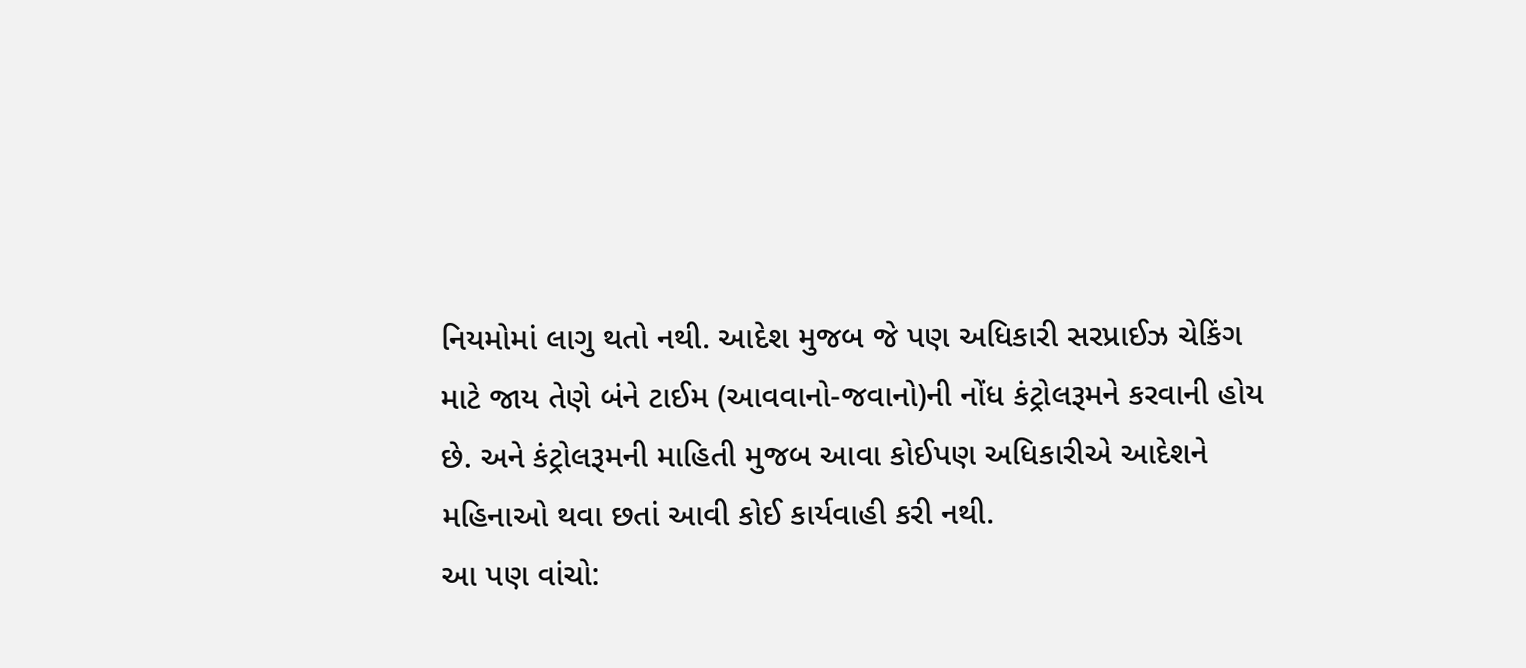નિયમોમાં લાગુ થતો નથી. આદેશ મુજબ જે પણ અધિકારી સરપ્રાઈઝ ચેકિંગ માટે જાય તેણે બંને ટાઈમ (આવવાનો-જવાનો)ની નોંધ કંટ્રોલરૂમને કરવાની હોય છે. અને કંટ્રોલરૂમની માહિતી મુજબ આવા કોઈપણ અધિકારીએ આદેશને મહિનાઓ થવા છતાં આવી કોઈ કાર્યવાહી કરી નથી.
આ પણ વાંચો: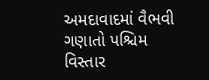અમદાવાદમાં વૈભવી ગણાતો પશ્ચિમ વિસ્તાર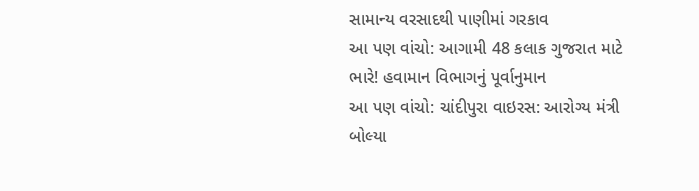સામાન્ય વરસાદથી પાણીમાં ગરકાવ
આ પણ વાંચો: આગામી 48 કલાક ગુજરાત માટે ભારે! હવામાન વિભાગનું પૂર્વાનુમાન
આ પણ વાંચો: ચાંદીપુરા વાઇરસ: આરોગ્ય મંત્રી બોલ્યા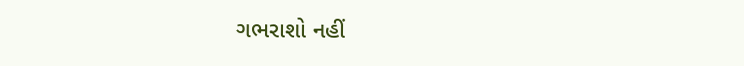ગભરાશો નહીં